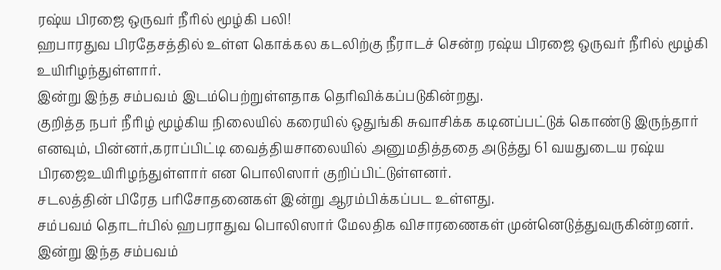ரஷ்ய பிரஜை ஒருவர் நீரில் மூழ்கி பலி!
ஹபாரதுவ பிரதேசத்தில் உள்ள கொக்கல கடலிற்கு நீராடச் சென்ற ரஷ்ய பிரஜை ஒருவர் நீரில் மூழ்கி உயிரிழந்துள்ளார்.
இன்று இந்த சம்பவம் இடம்பெற்றுள்ளதாக தெரிவிக்கப்படுகின்றது.
குறித்த நபர் நீரிழ் மூழ்கிய நிலையில் கரையில் ஒதுங்கி சுவாசிக்க கடினப்பட்டுக் கொண்டு இருந்தார் எனவும், பின்னர்,கராப்பிட்டி வைத்தியசாலையில் அனுமதித்ததை அடுத்து 61 வயதுடைய ரஷ்ய பிரஜைஉயிரிழந்துள்ளார் என பொலிஸார் குறிப்பிட்டுள்ளனர்.
சடலத்தின் பிரேத பரிசோதனைகள் இன்று ஆரம்பிக்கப்பட உள்ளது.
சம்பவம் தொடர்பில் ஹபராதுவ பொலிஸார் மேலதிக விசாரணைகள் முன்னெடுத்துவருகின்றனர்.
இன்று இந்த சம்பவம்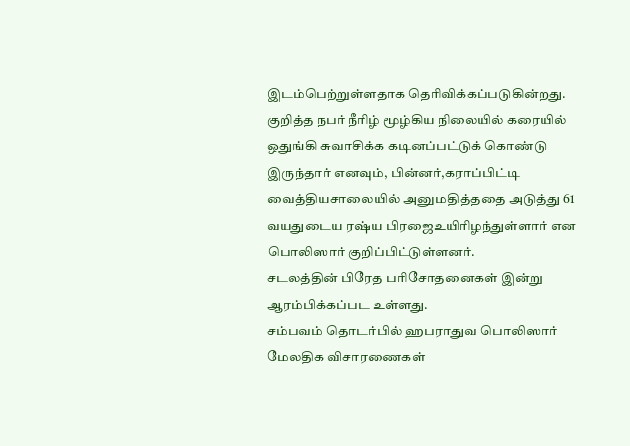இடம்பெற்றுள்ளதாக தெரிவிக்கப்படுகின்றது.
குறித்த நபர் நீரிழ் மூழ்கிய நிலையில் கரையில் ஒதுங்கி சுவாசிக்க கடினப்பட்டுக் கொண்டு இருந்தார் எனவும், பின்னர்,கராப்பிட்டி வைத்தியசாலையில் அனுமதித்ததை அடுத்து 61 வயதுடைய ரஷ்ய பிரஜைஉயிரிழந்துள்ளார் என பொலிஸார் குறிப்பிட்டுள்ளனர்.
சடலத்தின் பிரேத பரிசோதனைகள் இன்று ஆரம்பிக்கப்பட உள்ளது.
சம்பவம் தொடர்பில் ஹபராதுவ பொலிஸார் மேலதிக விசாரணைகள்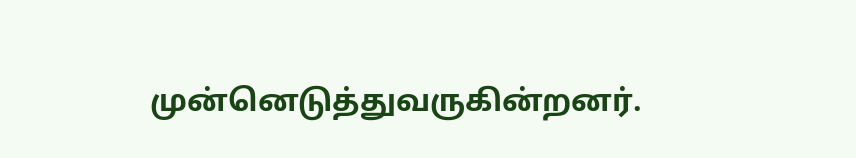முன்னெடுத்துவருகின்றனர்.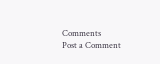Comments
Post a Comment